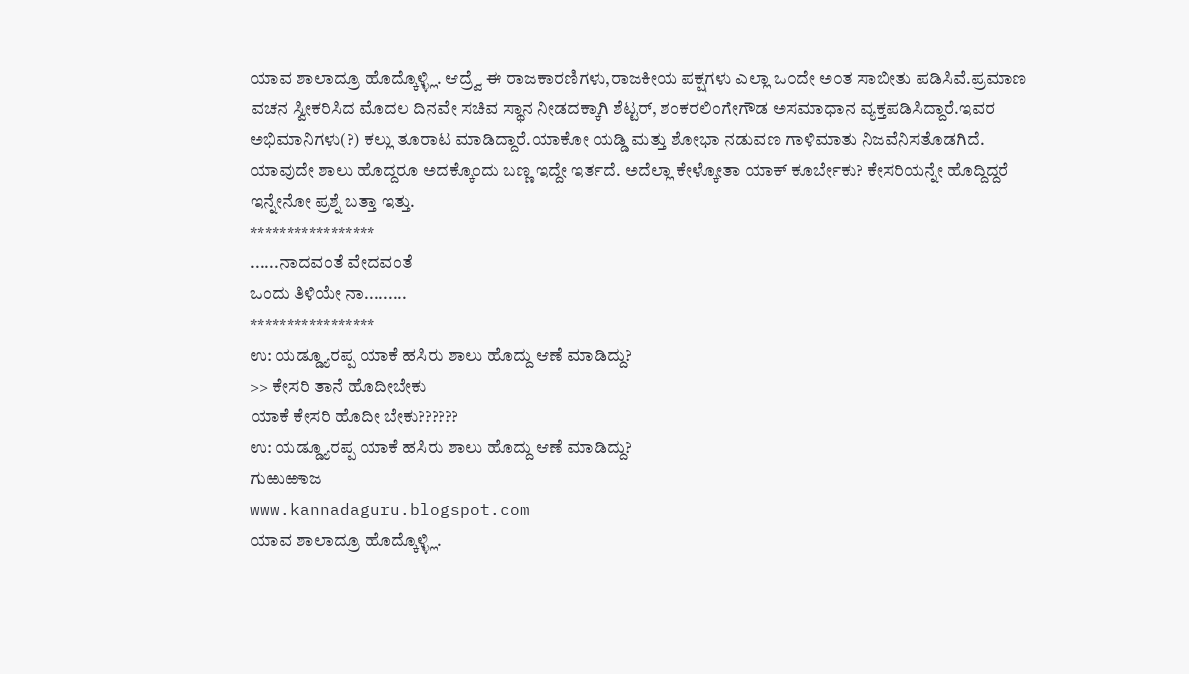ಯಾವ ಶಾಲಾದ್ರೂ ಹೊದ್ಕೊಳ್ಳ್ಲಿ. ಆದ್ರ್ವೆ ಈ ರಾಜಕಾರಣಿಗಳು,ರಾಜಕೀಯ ಪಕ್ಷಗಳು ಎಲ್ಲಾ ಒ೦ದೇ ಅ೦ತ ಸಾಬೀತು ಪಡಿಸಿವೆ.ಪ್ರಮಾಣ ವಚನ ಸ್ವೀಕರಿಸಿದ ಮೊದಲ ದಿನವೇ ಸಚಿವ ಸ್ಥಾನ ನೀಡದಕ್ಕಾಗಿ ಶೆಟ್ಟರ್, ಶಂಕರಲಿಂಗೇಗೌಡ ಅಸಮಾಧಾನ ವ್ಯಕ್ತಪಡಿಸಿದ್ದಾರೆ.ಇವರ ಅಭಿಮಾನಿಗಳು(?) ಕಲ್ಲು ತೂರಾಟ ಮಾಡಿದ್ದಾರೆ.ಯಾಕೋ ಯಡ್ಡಿ ಮತ್ತು ಶೋಭಾ ನಡುವಣ ಗಾಳಿಮಾತು ನಿಜವೆನಿಸತೊಡಗಿದೆ.
ಯಾವುದೇ ಶಾಲು ಹೊದ್ದರೂ ಅದಕ್ಕೊಂದು ಬಣ್ಣ ಇದ್ದೇ ಇರ್ತದೆ. ಅದೆಲ್ಲಾ ಕೇಳ್ಕೋತಾ ಯಾಕ್ ಕೂರ್ಬೇಕು? ಕೇಸರಿಯನ್ನೇ ಹೊದ್ದಿದ್ದರೆ ಇನ್ನೇನೋ ಪ್ರಶ್ನೆ ಬತ್ತಾ ಇತ್ತು.
*****************
......ನಾದವಂತೆ ವೇದವಂತೆ
ಒಂದು ತಿಳಿಯೇ ನಾ.........
*****************
ಉ: ಯಡ್ಡ್ಯೂರಪ್ಪ ಯಾಕೆ ಹಸಿರು ಶಾಲು ಹೊದ್ದು ಆಣೆ ಮಾಡಿದ್ದು?
>> ಕೇಸರಿ ತಾನೆ ಹೊದೀಬೇಕು
ಯಾಕೆ ಕೇಸರಿ ಹೊದೀ ಬೇಕು??????
ಉ: ಯಡ್ಡ್ಯೂರಪ್ಪ ಯಾಕೆ ಹಸಿರು ಶಾಲು ಹೊದ್ದು ಆಣೆ ಮಾಡಿದ್ದು?
ಗುಱುಱಾಜ
www.kannadaguru.blogspot.com
ಯಾವ ಶಾಲಾದ್ರೂ ಹೊದ್ಕೊಳ್ಳ್ಲಿ.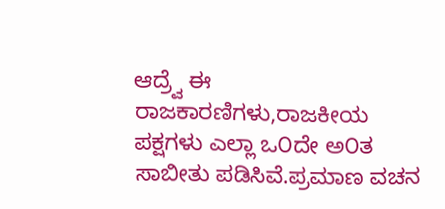ಆದ್ರ್ವೆ ಈ ರಾಜಕಾರಣಿಗಳು,ರಾಜಕೀಯ ಪಕ್ಷಗಳು ಎಲ್ಲಾ ಒ೦ದೇ ಅ೦ತ ಸಾಬೀತು ಪಡಿಸಿವೆ.ಪ್ರಮಾಣ ವಚನ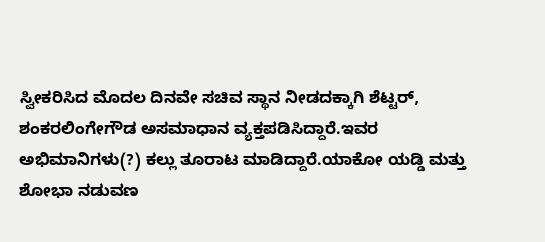ಸ್ವೀಕರಿಸಿದ ಮೊದಲ ದಿನವೇ ಸಚಿವ ಸ್ಥಾನ ನೀಡದಕ್ಕಾಗಿ ಶೆಟ್ಟರ್, ಶಂಕರಲಿಂಗೇಗೌಡ ಅಸಮಾಧಾನ ವ್ಯಕ್ತಪಡಿಸಿದ್ದಾರೆ.ಇವರ ಅಭಿಮಾನಿಗಳು(?) ಕಲ್ಲು ತೂರಾಟ ಮಾಡಿದ್ದಾರೆ.ಯಾಕೋ ಯಡ್ಡಿ ಮತ್ತು ಶೋಭಾ ನಡುವಣ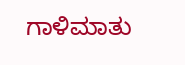ಗಾಳಿಮಾತು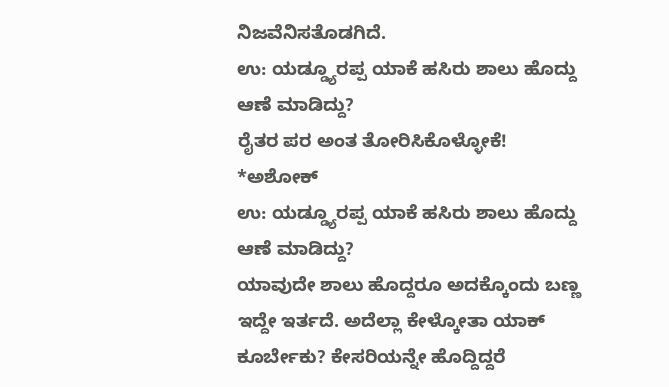ನಿಜವೆನಿಸತೊಡಗಿದೆ.
ಉ: ಯಡ್ಡ್ಯೂರಪ್ಪ ಯಾಕೆ ಹಸಿರು ಶಾಲು ಹೊದ್ದು ಆಣೆ ಮಾಡಿದ್ದು?
ರೈತರ ಪರ ಅಂತ ತೋರಿಸಿಕೊಳ್ಳೋಕೆ!
*ಅಶೋಕ್
ಉ: ಯಡ್ಡ್ಯೂರಪ್ಪ ಯಾಕೆ ಹಸಿರು ಶಾಲು ಹೊದ್ದು ಆಣೆ ಮಾಡಿದ್ದು?
ಯಾವುದೇ ಶಾಲು ಹೊದ್ದರೂ ಅದಕ್ಕೊಂದು ಬಣ್ಣ ಇದ್ದೇ ಇರ್ತದೆ. ಅದೆಲ್ಲಾ ಕೇಳ್ಕೋತಾ ಯಾಕ್ ಕೂರ್ಬೇಕು? ಕೇಸರಿಯನ್ನೇ ಹೊದ್ದಿದ್ದರೆ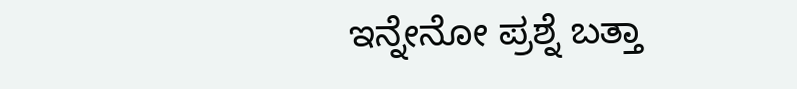ಇನ್ನೇನೋ ಪ್ರಶ್ನೆ ಬತ್ತಾ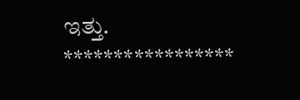ಇತ್ತು.
*****************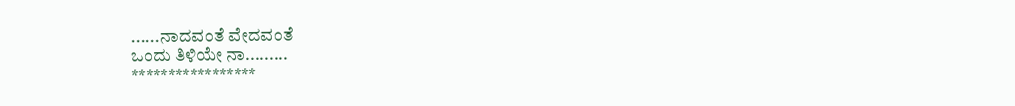......ನಾದವಂತೆ ವೇದವಂತೆ
ಒಂದು ತಿಳಿಯೇ ನಾ.........
*****************